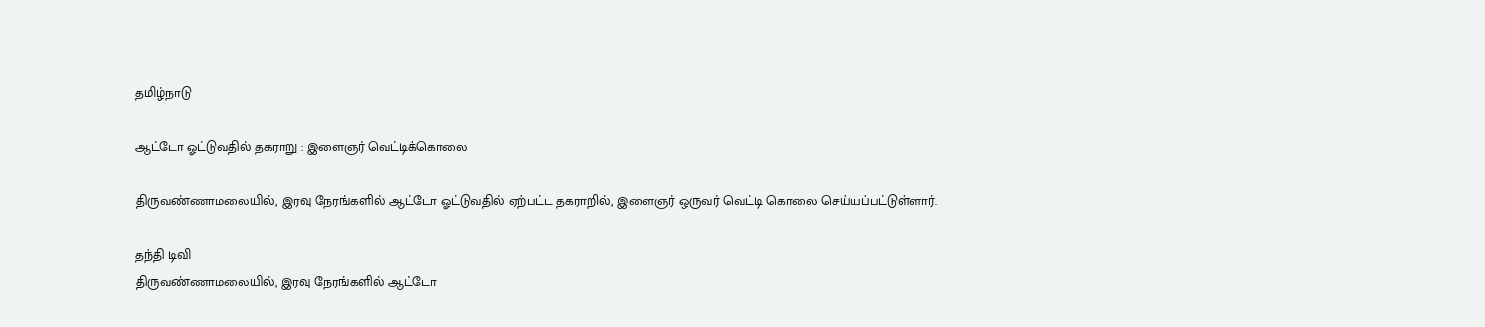தமிழ்நாடு

ஆட்டோ ஓட்டுவதில் தகராறு : இளைஞர் வெட்டிக்கொலை

திருவண்ணாமலையில், இரவு நேரங்களில் ஆட்டோ ஓட்டுவதில் ஏற்பட்ட தகராறில், இளைஞர் ஒருவர் வெட்டி கொலை செய்யப்பட்டுள்ளார்.

தந்தி டிவி
திருவண்ணாமலையில், இரவு நேரங்களில் ஆட்டோ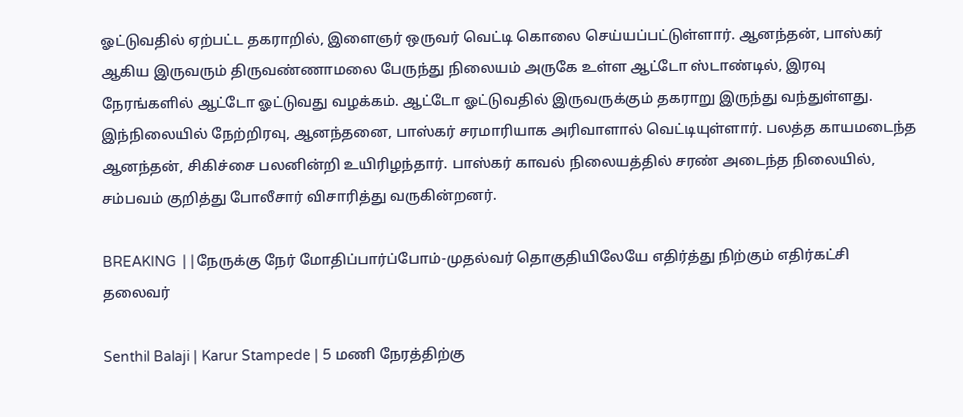ஓட்டுவதில் ஏற்பட்ட தகராறில், இளைஞர் ஒருவர் வெட்டி கொலை செய்யப்பட்டுள்ளார். ஆனந்தன், பாஸ்கர் ஆகிய இருவரும் திருவண்ணாமலை பேருந்து நிலையம் அருகே உள்ள ஆட்டோ ஸ்டாண்டில், இரவு நேரங்களில் ஆட்டோ ஓட்டுவது வழக்கம். ஆட்டோ ஓட்டுவதில் இருவருக்கும் தகராறு இருந்து வந்துள்ளது. இந்நிலையில் நேற்றிரவு, ஆனந்தனை, பாஸ்கர் சரமாரியாக அரிவாளால் வெட்டியுள்ளார். பலத்த காயமடைந்த ஆனந்தன், சிகிச்சை பலனின்றி உயிரிழந்தார். பாஸ்கர் காவல் நிலையத்தில் சரண் அடைந்த நிலையில், சம்பவம் குறித்து போலீசார் விசாரித்து வருகின்றனர்.

BREAKING ||நேருக்கு நேர் மோதிப்பார்ப்போம்-முதல்வர் தொகுதியிலேயே எதிர்த்து நிற்கும் எதிர்கட்சி தலைவர்

Senthil Balaji | Karur Stampede | 5 மணி நேரத்திற்கு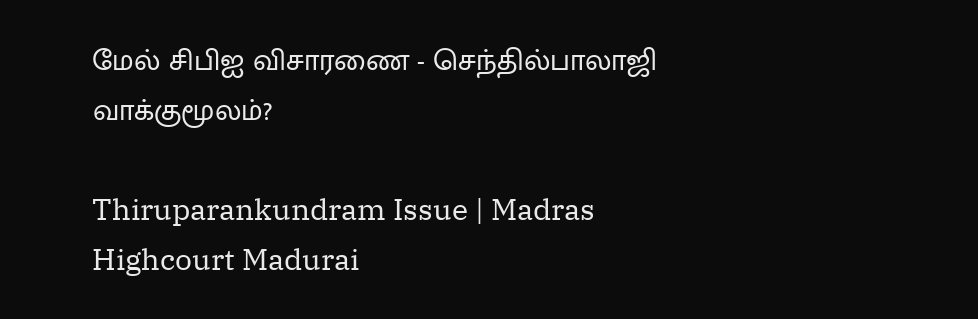மேல் சிபிஐ விசாரணை - செந்தில்பாலாஜி வாக்குமூலம்?

Thiruparankundram Issue | Madras Highcourt Madurai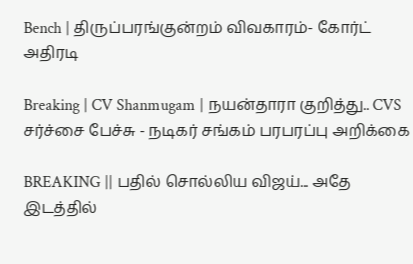Bench | திருப்பரங்குன்றம் விவகாரம்- கோர்ட் அதிரடி

Breaking | CV Shanmugam | நயன்தாரா குறித்து.. CVS சர்ச்சை பேச்சு - நடிகர் சங்கம் பரபரப்பு அறிக்கை

BREAKING || பதில் சொல்லிய விஜய்... அதே இடத்தில்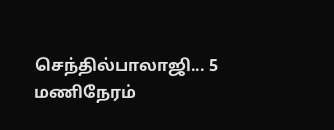செந்தில்பாலாஜி... 5 மணிநேரம்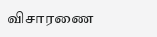விசாரணை